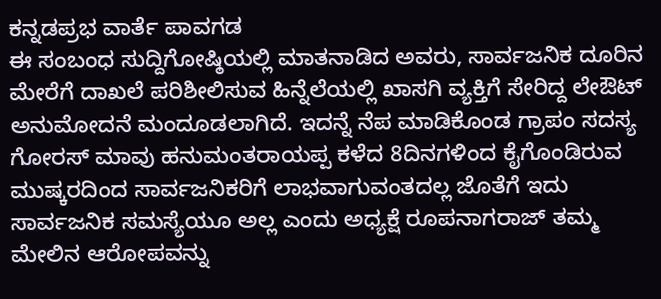ಕನ್ನಡಪ್ರಭ ವಾರ್ತೆ ಪಾವಗಡ
ಈ ಸಂಬಂಧ ಸುದ್ದಿಗೋಷ್ಠಿಯಲ್ಲಿ ಮಾತನಾಡಿದ ಅವರು, ಸಾರ್ವಜನಿಕ ದೂರಿನ ಮೇರೆಗೆ ದಾಖಲೆ ಪರಿಶೀಲಿಸುವ ಹಿನ್ನೆಲೆಯಲ್ಲಿ ಖಾಸಗಿ ವ್ಯಕ್ತಿಗೆ ಸೇರಿದ್ದ ಲೇಔಟ್ ಅನುಮೋದನೆ ಮಂದೂಡಲಾಗಿದೆ. ಇದನ್ನೆ ನೆಪ ಮಾಡಿಕೊಂಡ ಗ್ರಾಪಂ ಸದಸ್ಯ ಗೋರಸ್ ಮಾವು ಹನುಮಂತರಾಯಪ್ಪ ಕಳೆದ 8ದಿನಗಳಿಂದ ಕೈಗೊಂಡಿರುವ ಮುಷ್ಕರದಿಂದ ಸಾರ್ವಜನಿಕರಿಗೆ ಲಾಭವಾಗುವಂತದಲ್ಲ ಜೊತೆಗೆ ಇದು ಸಾರ್ವಜನಿಕ ಸಮಸ್ಯೆಯೂ ಅಲ್ಲ ಎಂದು ಅಧ್ಯಕ್ಷೆ ರೂಪನಾಗರಾಜ್ ತಮ್ಮ ಮೇಲಿನ ಆರೋಪವನ್ನು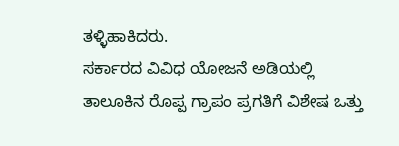ತಳ್ಳಿಹಾಕಿದರು.
ಸರ್ಕಾರದ ವಿವಿಧ ಯೋಜನೆ ಅಡಿಯಲ್ಲಿ ತಾಲೂಕಿನ ರೊಪ್ಪ ಗ್ರಾಪಂ ಪ್ರಗತಿಗೆ ವಿಶೇಷ ಒತ್ತು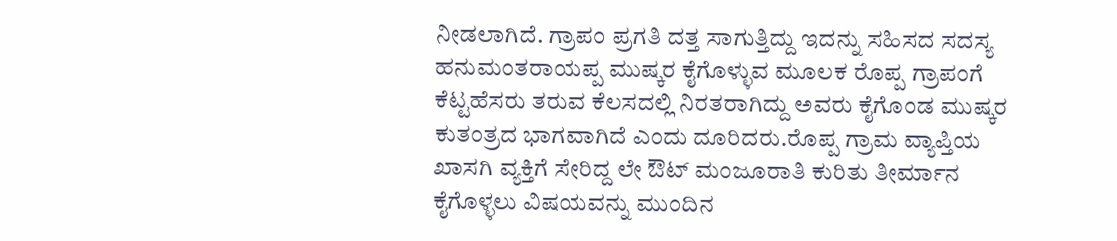ನೀಡಲಾಗಿದೆ. ಗ್ರಾಪಂ ಪ್ರಗತಿ ದತ್ತ ಸಾಗುತ್ತಿದ್ದು ಇದನ್ನು ಸಹಿಸದ ಸದಸ್ಯ ಹನುಮಂತರಾಯಪ್ಪ ಮುಷ್ಕರ ಕೈಗೊಳ್ಳುವ ಮೂಲಕ ರೊಪ್ಪ ಗ್ರಾಪಂಗೆ ಕೆಟ್ಟಹೆಸರು ತರುವ ಕೆಲಸದಲ್ಲಿ ನಿರತರಾಗಿದ್ದು ಅವರು ಕೈಗೊಂಡ ಮುಷ್ಕರ ಕುತಂತ್ರದ ಭಾಗವಾಗಿದೆ ಎಂದು ದೂರಿದರು.ರೊಪ್ಪ ಗ್ರಾಮ ವ್ಯಾಪ್ತಿಯ ಖಾಸಗಿ ವ್ಯಕ್ತಿಗೆ ಸೇರಿದ್ದ ಲೇ ಔಟ್ ಮಂಜೂರಾತಿ ಕುರಿತು ತೀರ್ಮಾನ ಕೈಗೊಳ್ಳಲು ವಿಷಯವನ್ನು ಮುಂದಿನ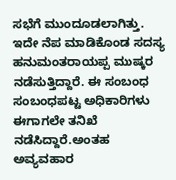ಸಭೆಗೆ ಮುಂದೂಡಲಾಗಿತ್ತು. ಇದೇ ನೆಪ ಮಾಡಿಕೊಂಡ ಸದಸ್ಯ ಹನುಮಂತರಾಯಪ್ಪ ಮುಷ್ಕರ ನಡೆಸುತ್ತಿದ್ದಾರೆ. ಈ ಸಂಬಂಧ ಸಂಬಂಧಪಟ್ಟ ಅಧಿಕಾರಿಗಳು ಈಗಾಗಲೇ ತನಿಖೆ ನಡೆಸಿದ್ದಾರೆ.ಅಂತಹ ಅವ್ಯವಹಾರ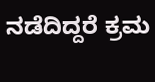ನಡೆದಿದ್ದರೆ ಕ್ರಮ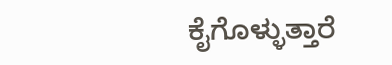ಕೈಗೊಳ್ಳುತ್ತಾರೆ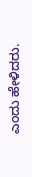ಎಂದು ಹೇಳಿದರು.